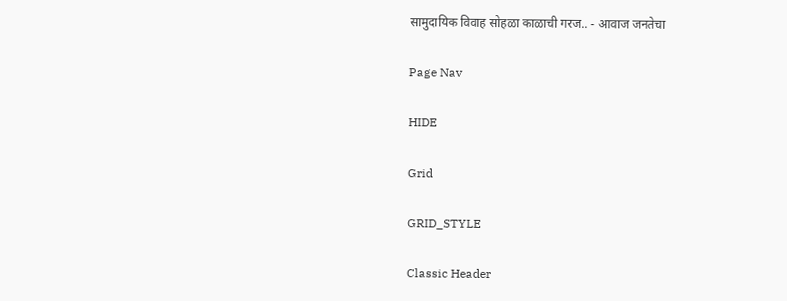सामुदायिक विवाह सोहळा काळाची गरज.. - आवाज जनतेचा

Page Nav

HIDE

Grid

GRID_STYLE

Classic Header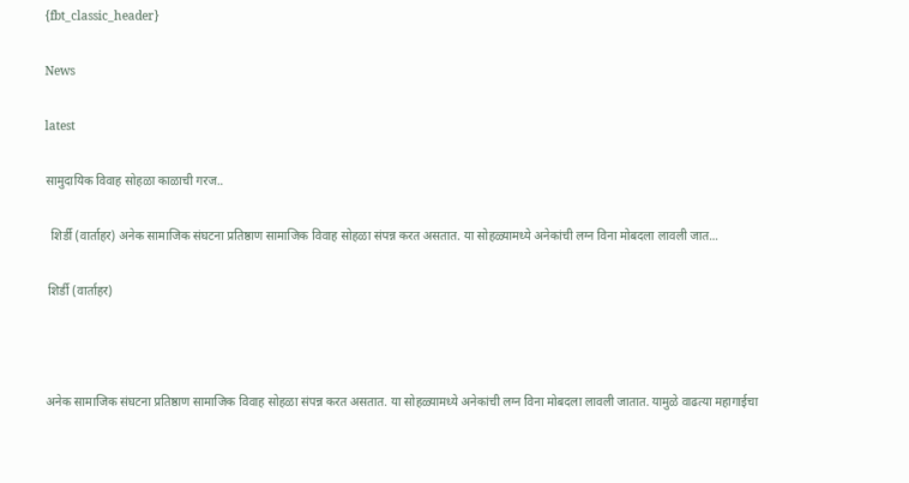{fbt_classic_header}

News

latest

सामुदायिक विवाह सोहळा काळाची गरज..

  शिर्डी (वार्ताहर) अनेक सामाजिक संघटना प्रतिष्ठाण सामाजिक विवाह सोहळा संपन्न करत असतात. या सोहळ्यामध्ये अनेकांची लग्न विना मोबदला लावली जात...

 शिर्डी (वार्ताहर)



अनेक सामाजिक संघटना प्रतिष्ठाण सामाजिक विवाह सोहळा संपन्न करत असतात. या सोहळ्यामध्ये अनेकांची लग्न विना मोबदला लावली जातात. यामुळे वाढत्या महागाईचा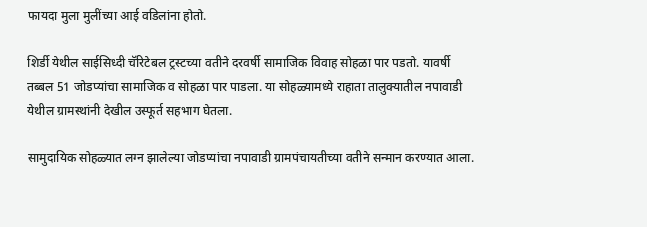फायदा मुला मुलींच्या आई वडिलांना होतो.

शिर्डी येथील साईसिध्दी चॅरिटेबल ट्रस्टच्या वतीने दरवर्षी सामाजिक विवाह सोहळा पार पडतो. यावर्षी तब्बल 51 जोडप्यांचा सामाजिक व सोहळा पार पाडला. या सोहळ्यामध्ये राहाता तालुक्यातील नपावाडी येथील ग्रामस्थांनी देखील उस्फूर्त सहभाग घेतला.

सामुदायिक सोहळ्यात लग्न झालेल्या जोडप्यांचा नपावाडी ग्रामपंचायतीच्या वतीने सन्मान करण्यात आला.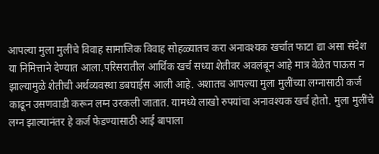आपल्या मुला मुलींचे विवाह सामाजिक विवाह सोहळ्यातच करा अनावश्यक खर्चात फाटा द्या असा संदेश या निमित्ताने देण्यात आला.परिसरातील आर्थिक खर्च सध्या शेतीवर अवलंबून आहे मात्र वेळेत पाऊस न झाल्यामुळे शेतीची अर्थव्यवस्था डबघाईस आली आहे. अशातच आपल्या मुला मुलींच्या लग्नासाठी कर्ज काढून उसणवाडी करून लग्न उरकली जातात. यामध्ये लाखो रुपयांचा अनावश्यक खर्च होतो. मुला मुलींचे लग्न झाल्यानंतर हे कर्ज फेडण्यासाठी आई बापाला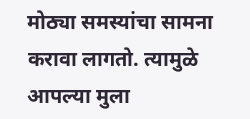मोठ्या समस्यांचा सामना करावा लागतो. त्यामुळे आपल्या मुला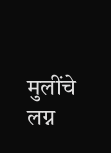मुलींचे लग्न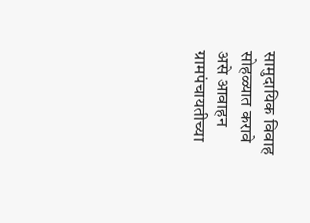सामुदायिक विवाह सोहळ्यात करावे असे आवाहन ग्रामपंचायतीच्या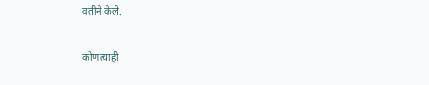वतीने केले.

कोणत्याही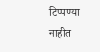टिप्पण्‍या नाहीत